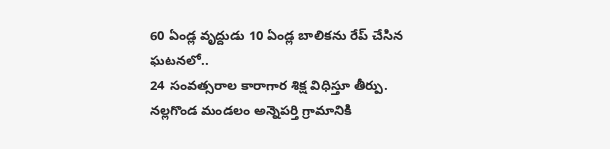60 ఏండ్ల వృద్దుడు 10 ఏండ్ల బాలికను రేప్ చేసిన ఘటనలో..
24 సంవత్సరాల కారాగార శిక్ష విధిస్తూ తీర్పు.
నల్లగొండ మండలం అన్నెపర్తి గ్రామానికి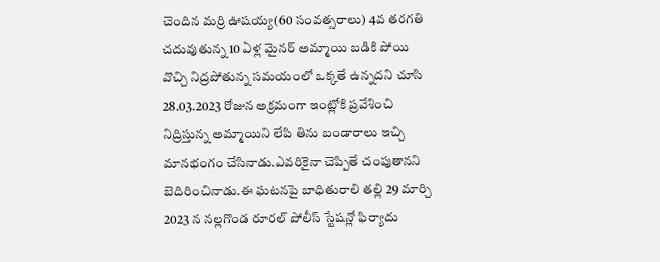చెందిన మర్రి ఊషయ్య(60 సంవత్సరాలు) 4వ తరగతి చదువుతున్న 10 ఏళ్ల మైనర్ అమ్మాయి బడికి పోయి వొచ్చి నిద్రపోతున్న సమయంలో ఒక్కతే ఉన్నదని చూసి 28.03.2023 రోజున అక్రమంగా ఇంట్లోకి ప్రవేశించి నిద్రిస్తున్న అమ్మాయిని లేపి తిను బండారాలు ఇచ్చి మానభంగం చేసినాడు.ఎవరికైనా చెప్పితే చంపుతానని బెదిరించినాడు.ఈ ఘటనపై బాధితురాలి తల్లి 29 మార్చి 2023 న నల్లగొండ రూరల్ పోలీస్ స్టేషన్లో ఫిర్యాదు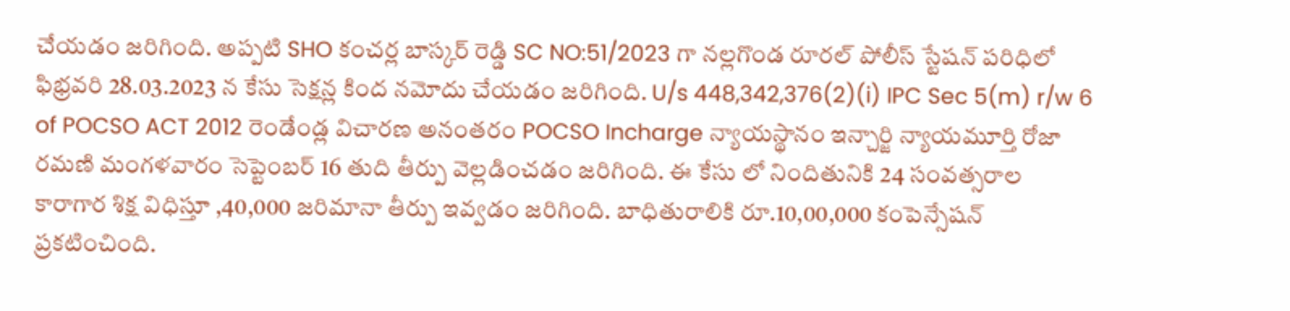చేయడం జరిగింది. అప్పటి SHO కంచర్ల బాస్కర్ రెడ్డి SC NO:51/2023 గా నల్లగొండ రూరల్ పోలీస్ స్టేషన్ పరిధిలో ఫిభ్రవరి 28.03.2023 న కేసు సెక్షన్ల కింద నమోదు చేయడం జరిగింది. U/s 448,342,376(2)(i) IPC Sec 5(m) r/w 6 of POCSO ACT 2012 రెండేండ్ల విచారణ అనంతరం POCSO Incharge న్యాయస్థానం ఇన్చార్జి న్యాయమూర్తి రోజా రమణి మంగళవారం సెప్టెంబర్ 16 తుది తీర్పు వెల్లడించడం జరిగింది. ఈ కేసు లో నిందితునికి 24 సంవత్సరాల కారాగార శిక్ష విధిస్తూ ,40,000 జరిమానా తీర్పు ఇవ్వడం జరిగింది. బాధితురాలికి రూ.10,00,000 కంపెన్సేషన్ ప్రకటించింది.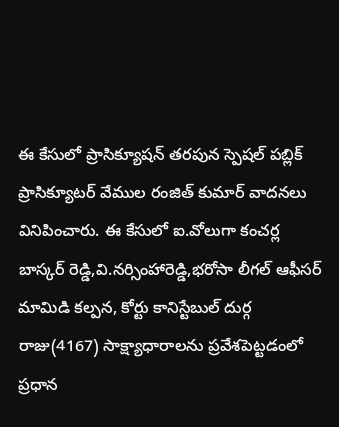ఈ కేసులో ప్రాసిక్యూషన్ తరపున స్పెషల్ పబ్లిక్ ప్రాసిక్యూటర్ వేముల రంజిత్ కుమార్ వాదనలు వినిపించారు. ఈ కేసులో ఐ.వోలుగా కంచర్ల బాస్కర్ రెడ్డి,వి.నర్సింహారెడ్డి,భరోసా లీగల్ ఆఫీసర్ మామిడి కల్పన, కోర్టు కానిస్టేబుల్ దుర్గ రాజు(4167) సాక్ష్యాధారాలను ప్రవేశపెట్టడంలో ప్రధాన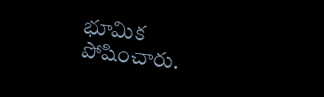భూమిక పోషించారు.